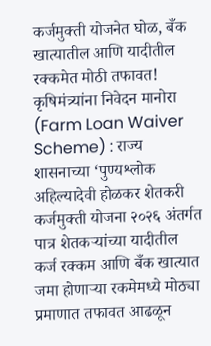कर्जमुक्ती योजनेत घोळ, बँक खात्यातील आणि यादीतील रक्कमेत मोठी तफावत!
कृषिमंत्र्यांना निवेदन मानोरा (Farm Loan Waiver Scheme) : राज्य शासनाच्या ‘पुण्यश्लोक अहिल्यादेवी होळकर शेतकरी कर्जमुक्ती योजना २०२६ अंतर्गत पात्र शेतकऱ्यांच्या यादीतील कर्ज रक्कम आणि बँक खात्यात जमा होणाऱ्या रकमेमध्ये मोठ्या प्रमाणात तफावत आढळून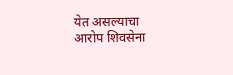येत असल्याचा आरोप शिवसेना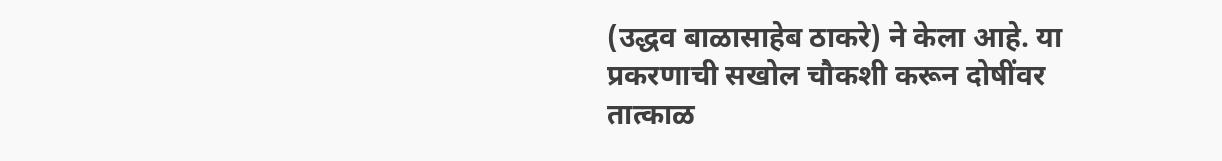(उद्धव बाळासाहेब ठाकरे) ने केला आहे. या प्रकरणाची सखोल चौकशी करून दोषींवर तात्काळ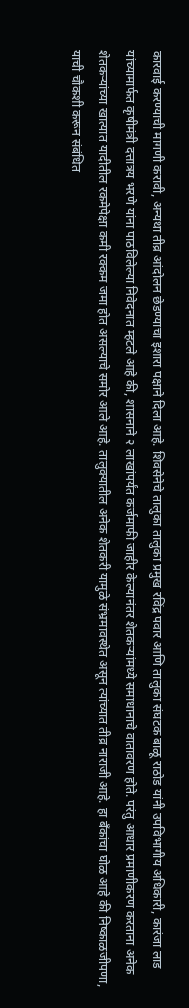कारवाई करण्याची मागणी करावी, अन्यथा तीव्र आंदोलन छेडण्याचा इशारा पक्षाने दिला आहे. शिवसेनेचे तालुका तालुका प्रमुख रविंद्र पवार आणि तालुका संघटक बाळू राठोड यांनी उपविभागीय अधिकारी, कारंजा लाड यांच्यामार्फत कृषीमंत्री दत्तात्रय भरणे यांना पाठविलेल्या निवेदनात म्हटले आहे की, शासनाने २ लाखांपर्यंत कर्जमाफी जाहीर केल्यानंतर शेतकऱ्यांमध्ये समाधानाचे वातावरण होते. परंतु आधार प्रमाणीकरण करताना अनेक शेतकऱ्यांच्या खात्यात यादीतील रकमेपेक्षा कमी रक्कम जमा होत असल्याचे समोर आले आहे. तालुक्यातील अनेक शेतकरी यामुळे संभ्रमावस्थेत असून त्यांच्यात तीव्र नाराजी आहे. हा बँकांचा घोळ आहे की निष्काळजीपणा, याची चौकशी करून संबंधित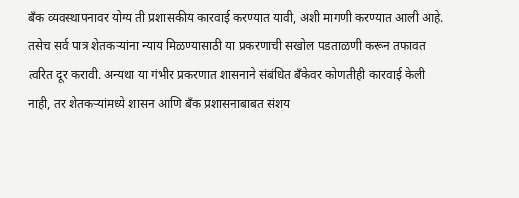बँक व्यवस्थापनावर योग्य ती प्रशासकीय कारवाई करण्यात यावी, अशी मागणी करण्यात आली आहे. तसेच सर्व पात्र शेतकऱ्यांना न्याय मिळण्यासाठी या प्रकरणाची सखोल पडताळणी करून तफावत त्वरित दूर करावी. अन्यथा या गंभीर प्रकरणात शासनाने संबंधित बँकेवर कोणतीही कारवाई केली नाही, तर शेतकऱ्यांमध्ये शासन आणि बँक प्रशासनाबाबत संशय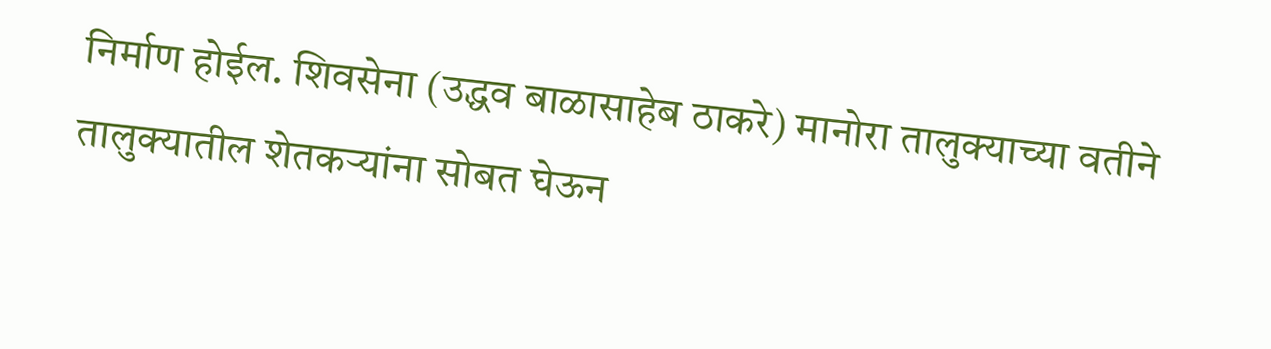निर्माण होईल. शिवसेना (उद्धव बाळासाहेब ठाकरे) मानोरा तालुक्याच्या वतीने तालुक्यातील शेतकऱ्यांना सोबत घेऊन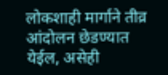लोकशाही मार्गाने तीव्र आंदोलन छेडण्यात येईल, असेही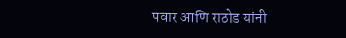पवार आणि राठोड यांनी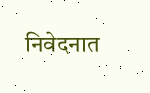निवेदनात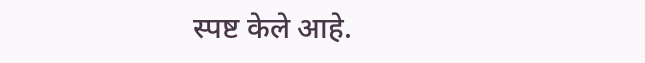स्पष्ट केले आहे.